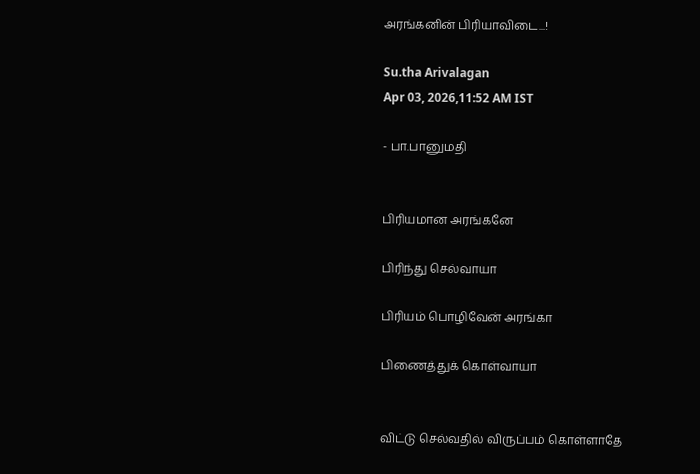அரங்கனின் பிரியாவிடை...!

Su.tha Arivalagan
Apr 03, 2026,11:52 AM IST

- பா.பானுமதி


பிரியமான அரங்கனே

பிரிந்து செல்வாயா

பிரியம் பொழிவேன் அரங்கா

பிணைத்துக் கொள்வாயா


விட்டு செல்வதில் விருப்பம் கொள்ளாதே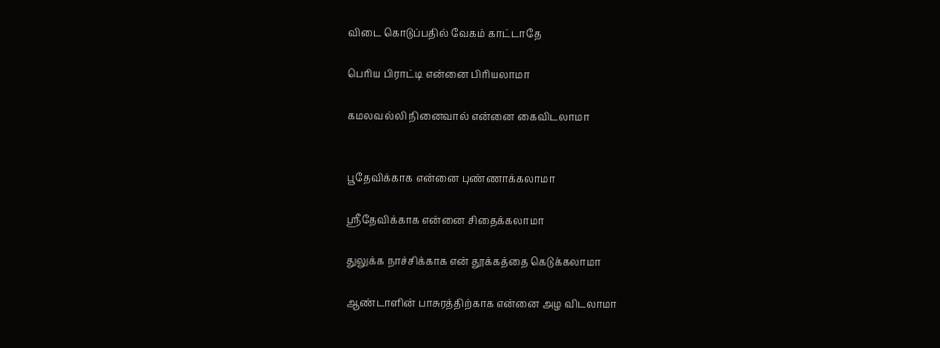விடை கொடுப்பதில் வேகம் காட்டாதே

பெரிய பிராட்டி என்னை பிரியலாமா

கமலவல்லி நினைவால் என்னை கைவிடலாமா


பூதேவிக்காக என்னை புண்ணாக்கலாமா

ஸ்ரீதேவிக்காக என்னை சிதைக்கலாமா

துலுக்க நாச்சிக்காக என் தூக்கத்தை கெடுக்கலாமா

ஆண்டாளின் பாசுரத்திற்காக என்னை அழ விடலாமா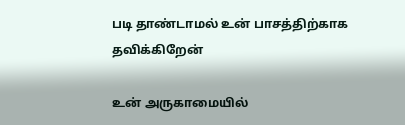படி தாண்டாமல் உன் பாசத்திற்காக தவிக்கிறேன்

உன் அருகாமையில்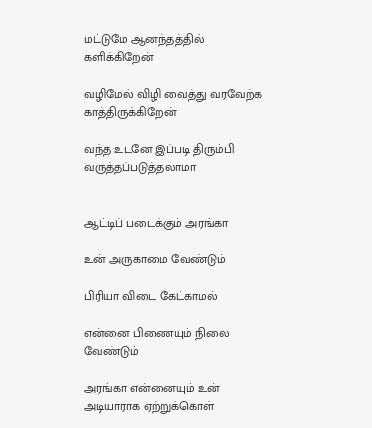மட்டுமே ஆனந்தத்தில் களிக்கிறேன்

வழிமேல் விழி வைத்து வரவேற்க காத்திருக்கிறேன்

வந்த உடனே இப்படி திரும்பி வருத்தப்படுத்தலாமா


ஆட்டிப் படைக்கும் அரங்கா

உன் அருகாமை வேண்டும்

பிரியா விடை கேட்காமல்

என்னை பிணையும் நிலை வேண்டும்

அரங்கா என்னையும் உன் அடியாராக ஏற்றுக்கொள்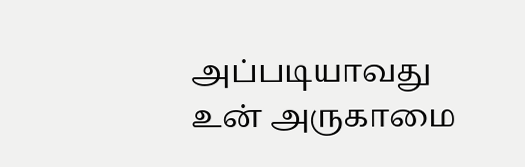அப்படியாவது உன் அருகாமை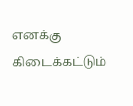எனக்கு கிடைக்கட்டும்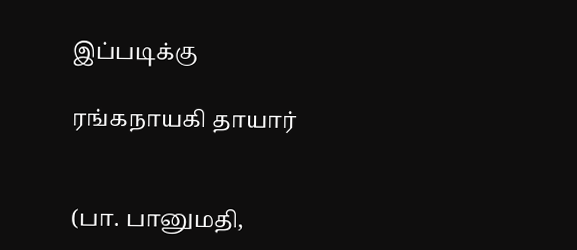இப்படிக்கு

ரங்கநாயகி தாயார்


(பா. பானுமதி,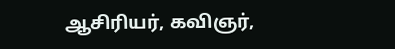ஆசிரியர், கவிஞர்,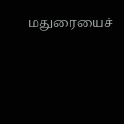மதுரையைச்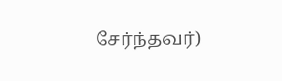சேர்ந்தவர்)